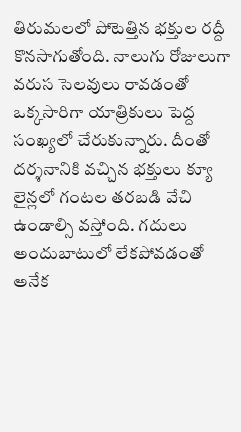తిరుమలలో పోటెత్తిన భక్తుల రద్దీ కొనసాగుతోంది. నాలుగు రోజులుగా వరుస సెలవులు రావడంతో ఒక్కసారిగా యాత్రికులు పెద్ద సంఖ్యలో చేరుకున్నారు. దీంతో దర్శనానికి వచ్చిన భక్తులు క్యూ లైన్లలో గంటల తరబడి వేచి ఉండాల్సి వస్తోంది. గదులు అందుబాటులో లేకపోవడంతో అనేక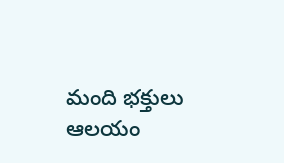మంది భక్తులు ఆలయం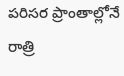పరిసర ప్రాంతాల్లోనే రాత్రి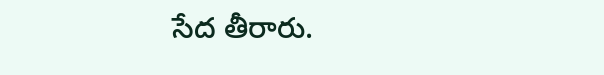సేద తీరారు.